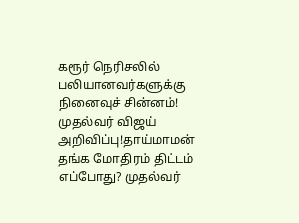கரூர் நெரிசலில் பலியானவர்களுக்கு நினைவுச் சின்னம்! முதல்வர் விஜய் அறிவிப்பு!தாய்மாமன் தங்க மோதிரம் திட்டம் எப்போது? முதல்வர்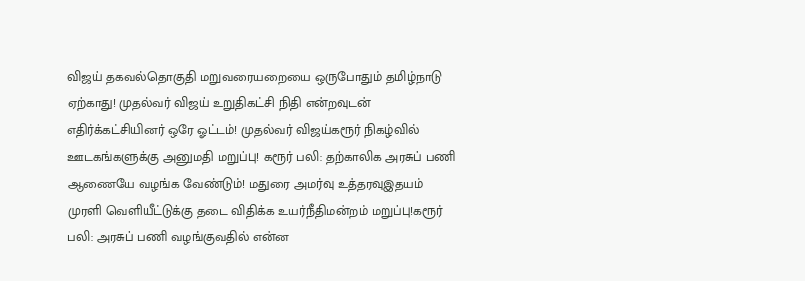விஜய் தகவல்தொகுதி மறுவரையறையை ஒருபோதும் தமிழ்நாடு ஏற்காது! முதல்வர் விஜய் உறுதிகட்சி நிதி என்றவுடன் எதிர்க்கட்சியினர் ஒரே ஓட்டம்! முதல்வர் விஜய்கரூர் நிகழ்வில் ஊடகங்களுக்கு அனுமதி மறுப்பு! கரூர் பலி: தற்காலிக அரசுப் பணி ஆணையே வழங்க வேண்டும்! மதுரை அமர்வு உத்தரவுஇதயம் முரளி வெளியீட்டுக்கு தடை விதிக்க உயர்நீதிமன்றம் மறுப்பு!கரூர் பலி: அரசுப் பணி வழங்குவதில் என்ன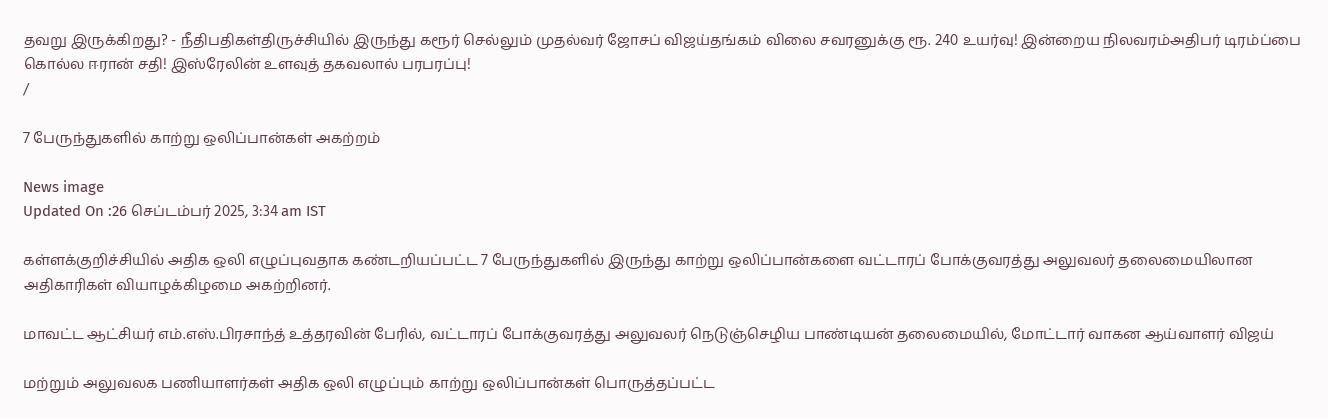தவறு இருக்கிறது? - நீதிபதிகள்திருச்சியில் இருந்து கரூர் செல்லும் முதல்வர் ஜோசப் விஜய்தங்கம் விலை சவரனுக்கு ரூ. 240 உயர்வு! இன்றைய நிலவரம்அதிபர் டிரம்ப்பை கொல்ல ஈரான் சதி! இஸ்ரேலின் உளவுத் தகவலால் பரபரப்பு!
/

7 பேருந்துகளில் காற்று ஒலிப்பான்கள் அகற்றம்

News image
Updated On :26 செப்டம்பர் 2025, 3:34 am IST

கள்ளக்குறிச்சியில் அதிக ஒலி எழுப்புவதாக கண்டறியப்பட்ட 7 பேருந்துகளில் இருந்து காற்று ஒலிப்பான்களை வட்டாரப் போக்குவரத்து அலுவலர் தலைமையிலான அதிகாரிகள் வியாழக்கிழமை அகற்றினர்.

மாவட்ட ஆட்சியர் எம்.எஸ்.பிரசாந்த் உத்தரவின் பேரில், வட்டாரப் போக்குவரத்து அலுவலர் நெடுஞ்செழிய பாண்டியன் தலைமையில், மோட்டார் வாகன ஆய்வாளர் விஜய்

மற்றும் அலுவலக பணியாளர்கள் அதிக ஒலி எழுப்பும் காற்று ஒலிப்பான்கள் பொருத்தப்பட்ட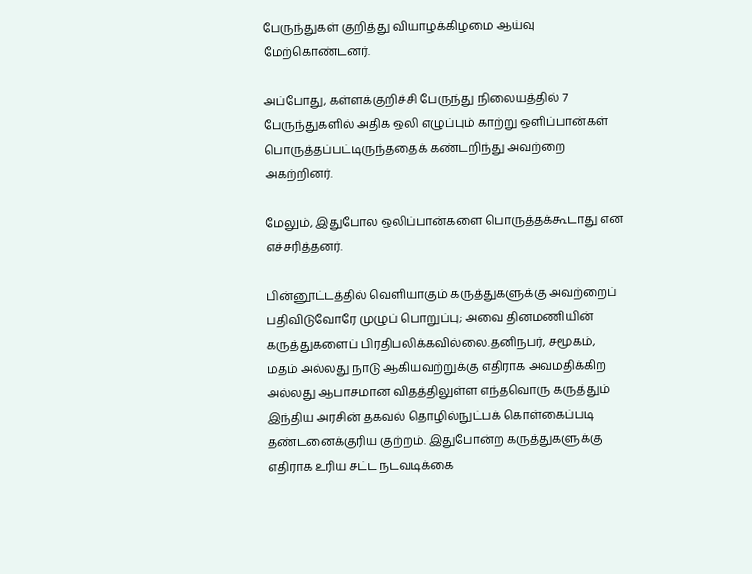பேருந்துகள் குறித்து வியாழக்கிழமை ஆய்வு மேற்கொண்டனர்.

அப்போது, கள்ளக்குறிச்சி பேருந்து நிலையத்தில் 7 பேருந்துகளில் அதிக ஒலி எழுப்பும் காற்று ஒளிப்பான்கள் பொருத்தப்பட்டிருந்ததைக் கண்டறிந்து அவற்றை அகற்றினர்.

மேலும், இதுபோல ஒலிப்பான்களை பொருத்தக்கூடாது என எச்சரித்தனர்.

பின்னூட்டத்தில் வெளியாகும் கருத்துகளுக்கு அவற்றைப் பதிவிடுவோரே முழுப் பொறுப்பு; அவை தினமணியின் கருத்துகளைப் பிரதிபலிக்கவில்லை.தனிநபர், சமூகம், மதம் அல்லது நாடு ஆகியவற்றுக்கு எதிராக அவமதிக்கிற அல்லது ஆபாசமான விதத்திலுள்ள எந்தவொரு கருத்தும் இந்திய அரசின் தகவல் தொழில்நுட்பக் கொள்கைப்படி தண்டனைக்குரிய குற்றம். இதுபோன்ற கருத்துகளுக்கு எதிராக உரிய சட்ட நடவடிக்கை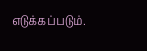எடுக்கப்படும்.